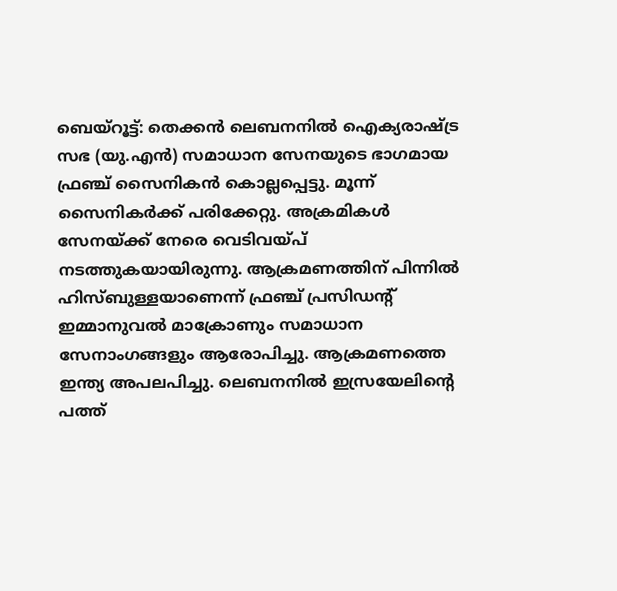ബെയ്റൂട്ട്: തെക്കൻ ലെബനനിൽ ഐക്യരാഷ്ട്ര സഭ (യു.എൻ) സമാധാന സേനയുടെ ഭാഗമായ ഫ്രഞ്ച് സൈനികൻ കൊല്ലപ്പെട്ടു. മൂന്ന് സൈനികർക്ക് പരിക്കേറ്റു. അക്രമികൾ സേനയ്ക്ക് നേരെ വെടിവയ്പ് നടത്തുകയായിരുന്നു. ആക്രമണത്തിന് പിന്നിൽ ഹിസ്ബുള്ളയാണെന്ന് ഫ്രഞ്ച് പ്രസിഡന്റ് ഇമ്മാനുവൽ മാക്രോണും സമാധാന സേനാംഗങ്ങളും ആരോപിച്ചു. ആക്രമണത്തെ ഇന്ത്യ അപലപിച്ചു. ലെബനനിൽ ഇസ്രയേലിന്റെ പത്ത്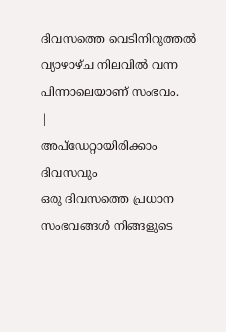ദിവസത്തെ വെടിനിറുത്തൽ വ്യാഴാഴ്ച നിലവിൽ വന്ന പിന്നാലെയാണ് സംഭവം.
|
അപ്ഡേറ്റായിരിക്കാം ദിവസവും
ഒരു ദിവസത്തെ പ്രധാന സംഭവങ്ങൾ നിങ്ങളുടെ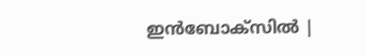ഇൻബോക്സിൽ |